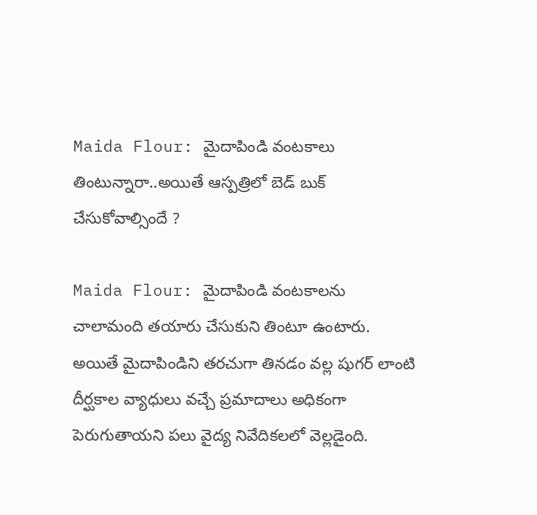Maida Flour: మైదాపిండి వంటకాలు తింటున్నారా..అయితే ఆస్ప‌త్రిలో బెడ్ బుక్ చేసుకోవాల్సిందే ?

Maida Flour: మైదాపిండి వంటకాలను చాలామంది తయారు చేసుకుని తింటూ ఉంటారు. అయితే మైదాపిండిని తరచుగా తినడం వల్ల షుగర్ లాంటి దీర్ఘకాల వ్యాధులు వచ్చే ప్రమాదాలు అధికంగా పెరుగుతాయని పలు వైద్య నివేదికలలో వెల్లడైంది.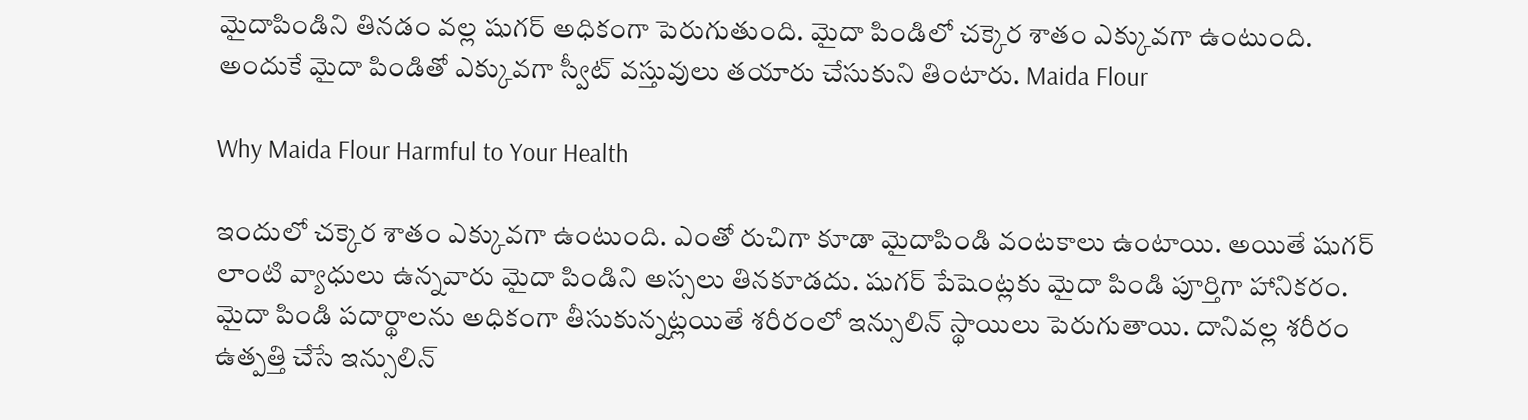మైదాపిండిని తినడం వల్ల షుగర్ అధికంగా పెరుగుతుంది. మైదా పిండిలో చక్కెర శాతం ఎక్కువగా ఉంటుంది. అందుకే మైదా పిండితో ఎక్కువగా స్వీట్ వస్తువులు తయారు చేసుకుని తింటారు. Maida Flour

Why Maida Flour Harmful to Your Health

ఇందులో చక్కెర శాతం ఎక్కువగా ఉంటుంది. ఎంతో రుచిగా కూడా మైదాపిండి వంటకాలు ఉంటాయి. అయితే షుగర్ లాంటి వ్యాధులు ఉన్నవారు మైదా పిండిని అస్సలు తినకూడదు. షుగర్ పేషెంట్లకు మైదా పిండి పూర్తిగా హానికరం. మైదా పిండి పదార్థాలను అధికంగా తీసుకున్నట్లయితే శరీరంలో ఇన్సులిన్ స్థాయిలు పెరుగుతాయి. దానివల్ల శరీరం ఉత్పత్తి చేసే ఇన్సులిన్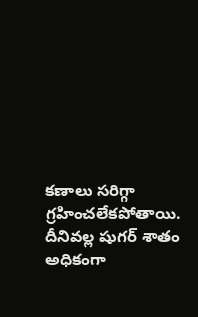కణాలు సరిగ్గా గ్రహించలేకపోతాయి. దీనివల్ల షుగర్ శాతం అధికంగా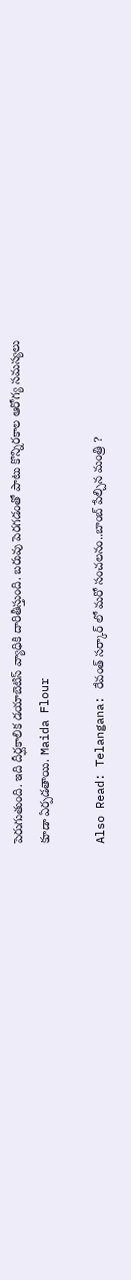పెరుగుతుంది. ఇది దీర్ఘకాలిక డయాబెటిస్ వ్యాధికి దారితీస్తుంది. బరువు పెరగడంతో పాటు కొన్నిరకాల ఆరోగ్య సమస్యలు కూడా ఏర్పడతాయి. Maida Flour

Also Read: Telangana: రేవంత్ స‌ర్కార్ లో మ‌రో సంచ‌ల‌నం..బాంబ్ పేల్చిన మంత్రి ?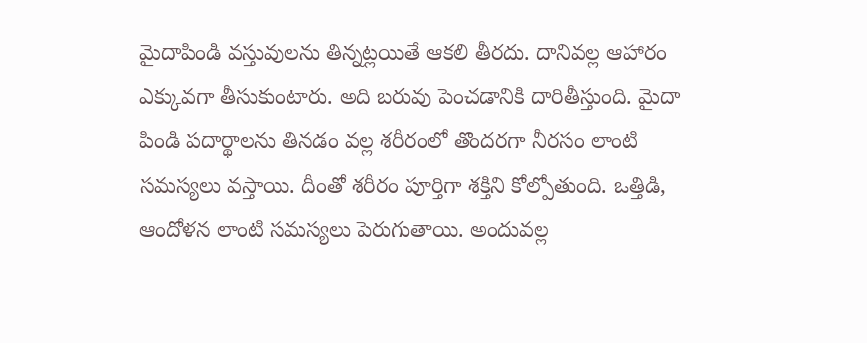మైదాపిండి వస్తువులను తిన్నట్లయితే ఆకలి తీరదు. దానివల్ల ఆహారం ఎక్కువగా తీసుకుంటారు. అది బరువు పెంచడానికి దారితీస్తుంది. మైదా పిండి పదార్థాలను తినడం వల్ల శరీరంలో తొందరగా నీరసం లాంటి సమస్యలు వస్తాయి. దీంతో శరీరం పూర్తిగా శక్తిని కోల్పోతుంది. ఒత్తిడి, ఆందోళన లాంటి సమస్యలు పెరుగుతాయి. అందువల్ల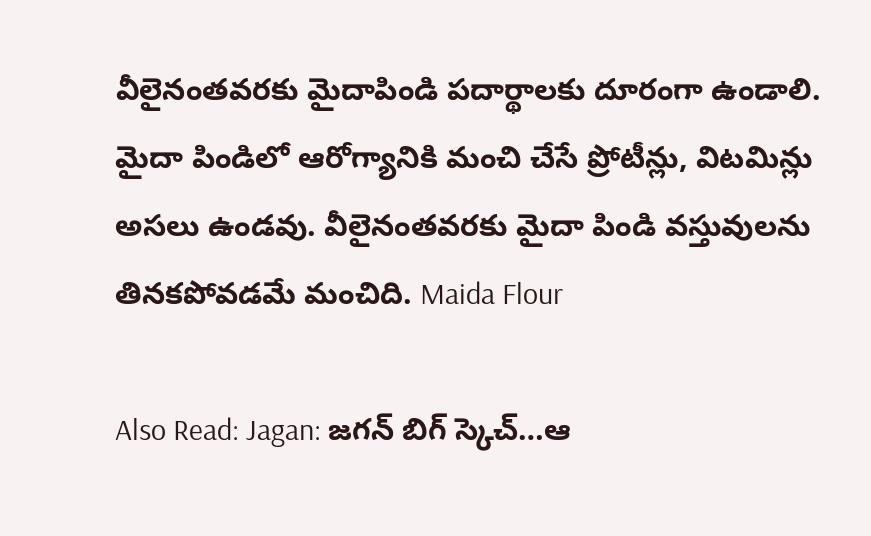వీలైనంతవరకు మైదాపిండి పదార్థాలకు దూరంగా ఉండాలి. మైదా పిండిలో ఆరోగ్యానికి మంచి చేసే ప్రోటీన్లు, విటమిన్లు అసలు ఉండవు. వీలైనంతవరకు మైదా పిండి వస్తువులను తినకపోవడమే మంచిది. Maida Flour

Also Read: Jagan: జ‌గ‌న్ బిగ్ స్కెచ్‌…ఆ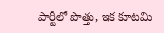పార్టీలో పొత్తు, ఇక కూట‌మి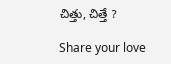చిత్తు, చిత్తే ?

Share your love